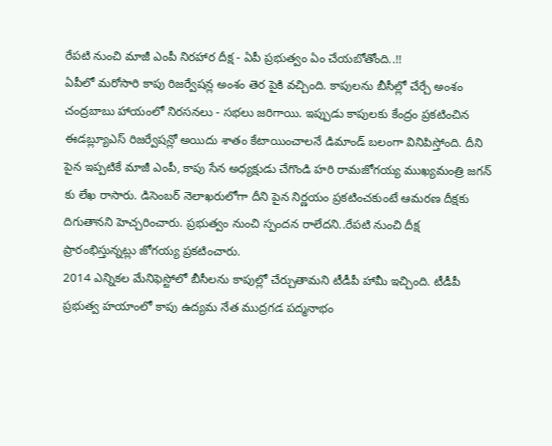రేపటి నుంచి మాజీ ఎంపీ నిరహార దీక్ష - ఏపీ ప్రభుత్వం ఏం చేయబోతోంది..!!
ఏపీలో మరోసారి కాపు రిజర్వేషన్ల అంశం తెర పైకి వచ్చింది. కాపులను బీసీల్లో చేర్చే అంశం చంద్రబాబు హాయంలో నిరసనలు - సభలు జరిగాయి. ఇప్పుడు కాపులకు కేంద్రం ప్రకటించిన ఈడబ్ల్యూఎస్ రిజర్వేషన్లో అయిదు శాతం కేటాయించాలనే డిమాండ్ బలంగా వినిపిస్తోంది. దీని పైన ఇప్పటికే మాజీ ఎంపీ, కాపు సేన అధ్యక్షుడు చేగొండి హరి రామజోగయ్య ముఖ్యమంత్రి జగన్ కు లేఖ రాసారు. డిసెంబర్ నెలాఖరులోగా దీని పైన నిర్ణయం ప్రకటించకుంటే ఆమరణ దీక్షకు దిగుతానని హెచ్చరించారు. ప్రభుత్వం నుంచి స్పందన రాలేదని..రేపటి నుంచి దీక్ష ప్రారంభిస్తున్నట్లు జోగయ్య ప్రకటించారు.
2014 ఎన్నికల మేనిఫెస్టోలో బీసీలను కాపుల్లో చేర్చుతామని టీడీపీ హామీ ఇచ్చింది. టీడీపీ ప్రభుత్వ హయాంలో కాపు ఉద్యమ నేత ముద్రగడ పద్మనాభం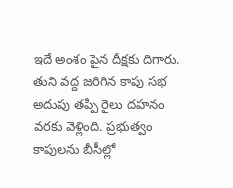ఇదే అంశం పైన దీక్షకు దిగారు. తుని వద్ద జరిగిన కాపు సభ అదుపు తప్పి రైలు దహనం వరకు వెళ్లింది. ప్రభుత్వం కాపులను బీసీల్లో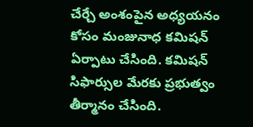చేర్చే అంశంపైన అధ్యయనం కోసం మంజునాధ కమిషన్ ఏర్పాటు చేసింది. కమిషన్ సిఫార్సుల మేరకు ప్రభుత్వం తీర్మానం చేసింది.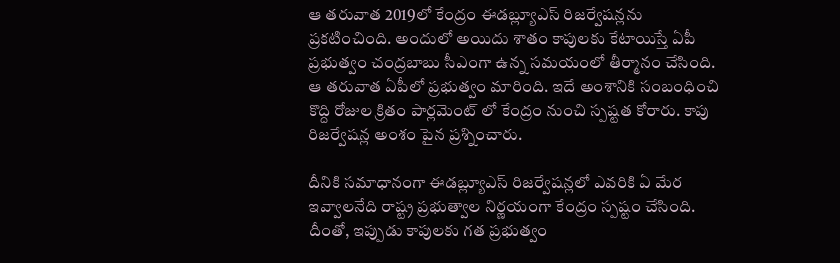ఆ తరువాత 2019లో కేంద్రం ఈడబ్ల్యూఎస్ రిజర్వేషన్లను ప్రకటించింది. అందులో అయిదు శాతం కాపులకు కేటాయిస్తే ఏపీ ప్రభుత్వం చంద్రబాబు సీఎంగా ఉన్న సమయంలో తీర్మానం చేసింది. ఆ తరువాత ఏపీలో ప్రభుత్వం మారింది. ఇదే అంశానికి సంబంధించి కొద్ది రోజుల క్రితం పార్లమెంట్ లో కేంద్రం నుంచి స్పష్టత కోరారు. కాపు రిజర్వేషన్ల అంశం పైన ప్రశ్నించారు.

దీనికి సమాధానంగా ఈడబ్ల్యూఎస్ రిజర్వేషన్లలో ఎవరికి ఏ మేర ఇవ్వాలనేది రాష్ట్ర ప్రభుత్వాల నిర్ణయంగా కేంద్రం స్పష్టం చేసింది. దీంతో, ఇప్పుడు కాపులకు గత ప్రభుత్వం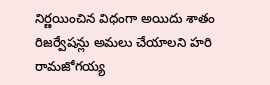నిర్ణయించిన విధంగా అయిదు శాతం రిజర్వేషన్లు అమలు చేయాలని హరి రామజోగయ్య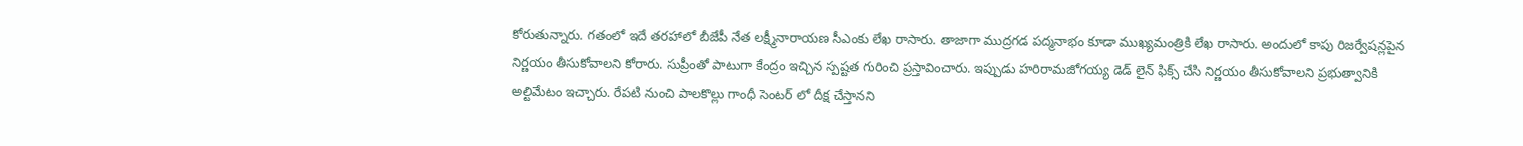కోరుతున్నారు. గతంలో ఇదే తరహాలో బీజేపీ నేత లక్ష్మీనారాయణ సీఎంకు లేఖ రాసారు. తాజాగా ముద్రగడ పద్మనాభం కూడా ముఖ్యమంత్రికి లేఖ రాసారు. అందులో కాపు రిజర్వేషన్లపైన నిర్ణయం తీసుకోవాలని కోరారు. సుప్రీంతో పాటుగా కేంద్రం ఇచ్చిన స్పష్టత గురించి ప్రస్తావించారు. ఇప్పుడు హరిరామజోగయ్య డెడ్ లైన్ ఫిక్స్ చేసి నిర్ణయం తీసుకోవాలని ప్రభుత్వానికి అల్టిమేటం ఇచ్చారు. రేపటి నుంచి పాలకొల్లు గాంధీ సెంటర్ లో దీక్ష చేస్తానని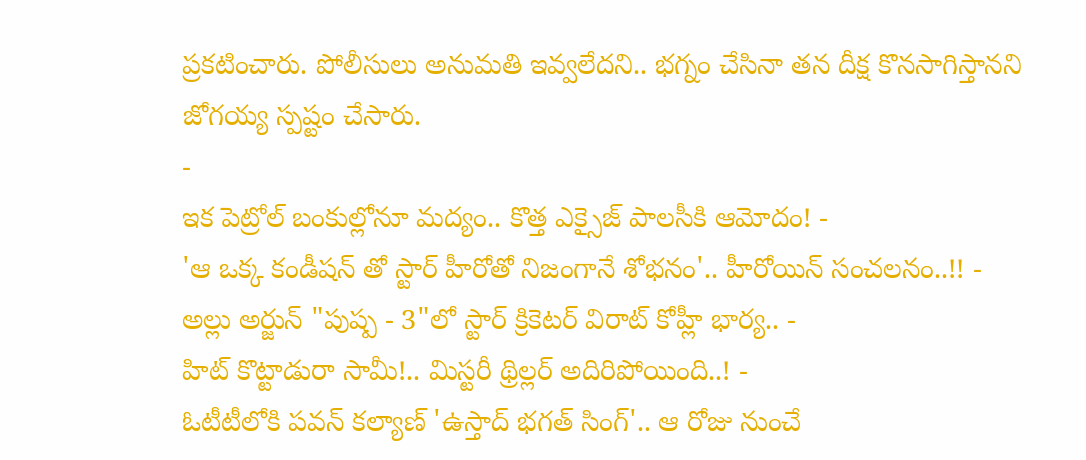ప్రకటించారు. పోలీసులు అనుమతి ఇవ్వలేదని.. భగ్నం చేసినా తన దీక్ష కొనసాగిస్తానని జోగయ్య స్పష్టం చేసారు.
-
ఇక పెట్రోల్ బంకుల్లోనూ మద్యం.. కొత్త ఎక్సైజ్ పాలసీకి ఆమోదం! -
'ఆ ఒక్క కండీషన్ తో స్టార్ హీరోతో నిజంగానే శోభనం'.. హీరోయిన్ సంచలనం..!! -
అల్లు అర్జున్ "పుష్ప - 3"లో స్టార్ క్రికెటర్ విరాట్ కోహ్లీ భార్య.. -
హిట్ కొట్టాడురా సామీ!.. మిస్టరీ థ్రిల్లర్ అదిరిపోయింది..! -
ఓటీటీలోకి పవన్ కల్యాణ్ 'ఉస్తాద్ భగత్ సింగ్'.. ఆ రోజు నుంచే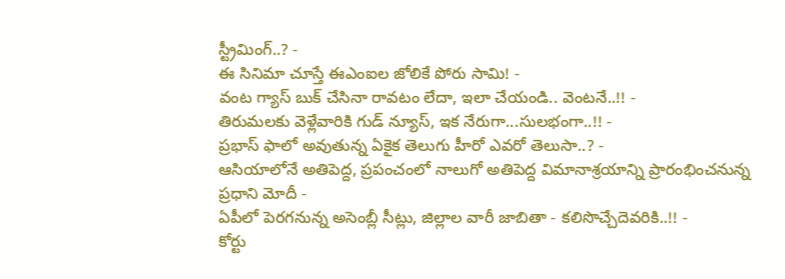స్ట్రీమింగ్..? -
ఈ సినిమా చూస్తే ఈఎంఐల జోలికే పోరు సామి! -
వంట గ్యాస్ బుక్ చేసినా రావటం లేదా, ఇలా చేయండి.. వెంటనే..!! -
తిరుమలకు వెళ్లేవారికి గుడ్ న్యూస్, ఇక నేరుగా...సులభంగా..!! -
ప్రభాస్ ఫాలో అవుతున్న ఏకైక తెలుగు హీరో ఎవరో తెలుసా..? -
ఆసియాలోనే అతిపెద్ద, ప్రపంచంలో నాలుగో అతిపెద్ద విమానాశ్రయాన్ని ప్రారంభించనున్న ప్రధాని మోదీ -
ఏపీలో పెరగనున్న అసెంబ్లీ సీట్లు, జిల్లాల వారీ జాబితా - కలిసొచ్చేదెవరికి..!! -
కోర్టు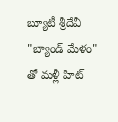బ్యూటీ శ్రీదేవీ "బ్యాండ్ మేళం" తో మళ్లీ హిట్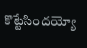కొట్టేసిందయ్యో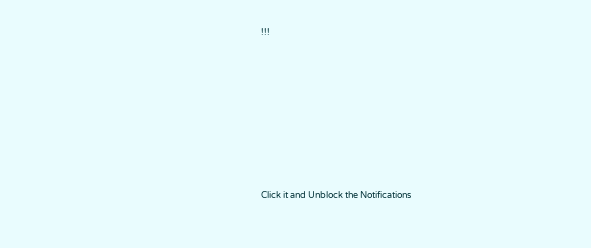!!!












Click it and Unblock the Notifications